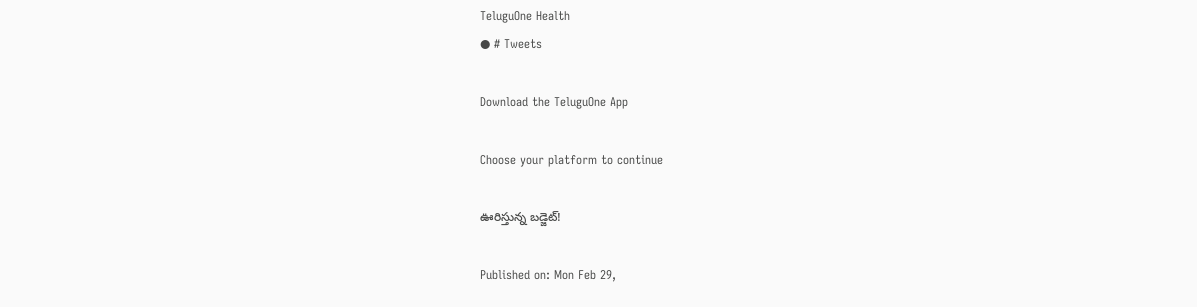TeluguOne Health
● # Tweets

Download the TeluguOne App

Choose your platform to continue

ఊరిస్తున్న బడ్జెట్!

Published on: Mon Feb 29,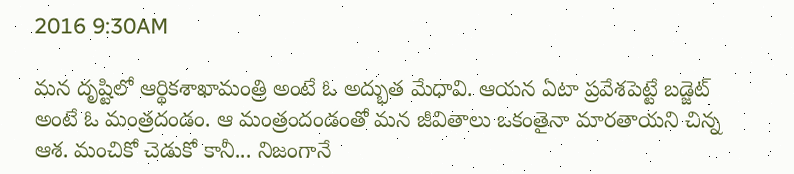2016 9:30AM

మన దృష్టిలో ఆర్థికశాఖామంత్రి అంటే ఓ అద్భుత మేధావి. ఆయన ఏటా ప్రవేశపెట్టే బడ్జెట్‌ అంటే ఓ మంత్రదండం. ఆ మంత్రందండంతో మన జీవితాలు ఒకంతైనా మారతాయని చిన్న ఆశ. మంచికో చెడుకో కానీ... నిజంగానే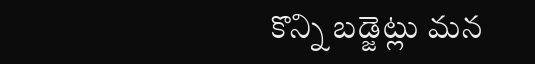కొన్ని బడ్జెట్లు మన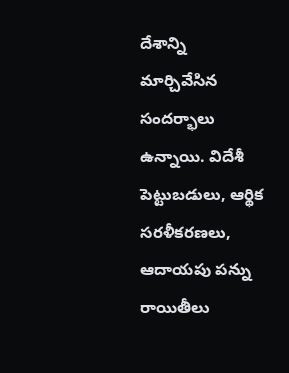దేశాన్ని మార్చివేసిన సందర్భాలు ఉన్నాయి. విదేశీ పెట్టుబడులు, ఆర్థిక సరళీకరణలు, ఆదాయపు పన్ను రాయితీలు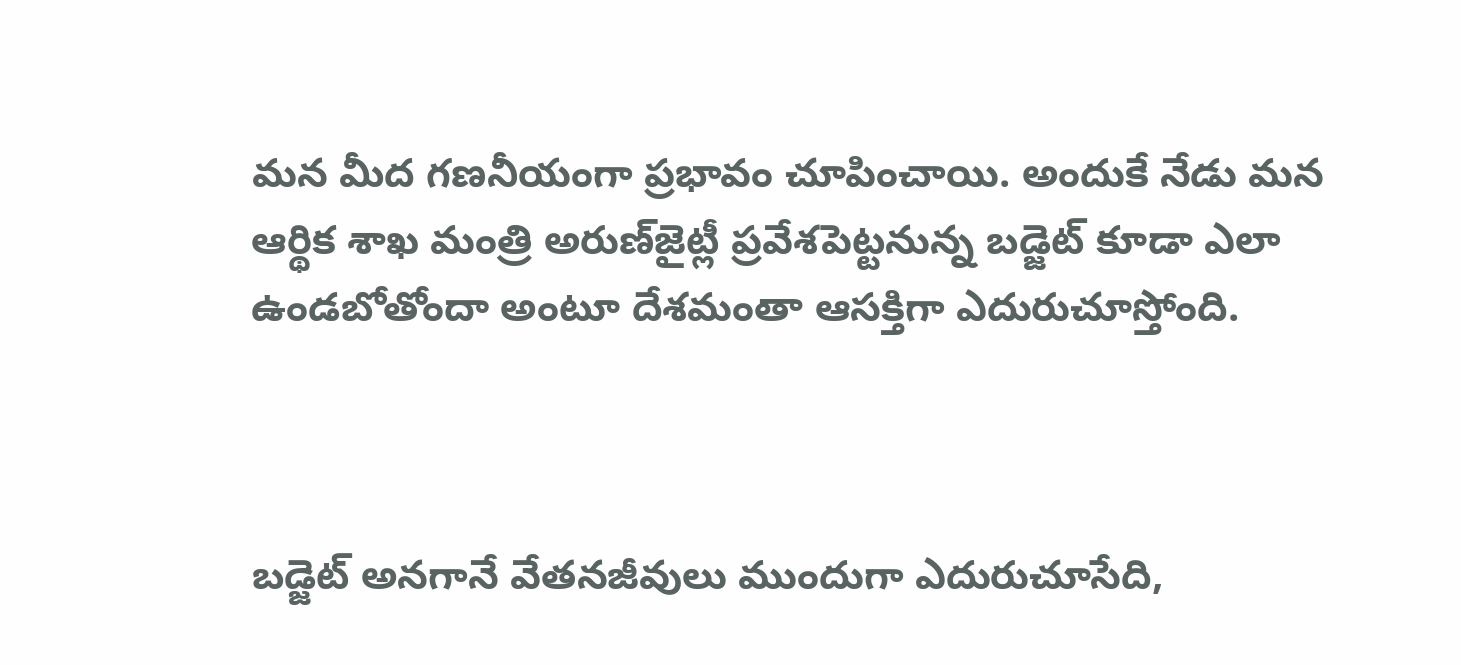మన మీద గణనీయంగా ప్రభావం చూపించాయి. అందుకే నేడు మన ఆర్థిక శాఖ మంత్రి అరుణ్‌జైట్లీ ప్రవేశపెట్టనున్న బడ్జెట్ కూడా ఎలా ఉండబోతోందా అంటూ దేశమంతా ఆసక్తిగా ఎదురుచూస్తోంది.



బడ్జెట్ అనగానే వేతనజీవులు ముందుగా ఎదురుచూసేది,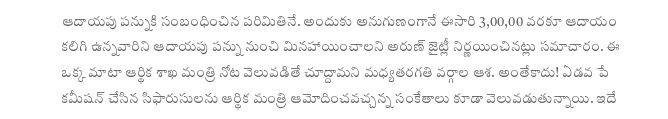ఆదాయపు పన్నుకి సంబంధించిన పరిమితినే. అందుకు అనుగుణంగానే ఈసారి 3,00,00 వరకూ ఆదాయం కలిగి ఉన్నవారిని ఆదాయపు పన్ను నుంచి మినహాయించాలని అరుణ్‌ జైట్లీ నిర్ణయించినట్లు సమాచారం. ఈ ఒక్క మాటా ఆర్థిక శాఖ మంత్రి నోట వెలువడితే చూద్దామని మధ్యతరగతి వర్గాల ఆశ. అంతేకాదు! ఏడవ పే కమీషన్‌ చేసిన సిఫారుసులను ఆర్థిక మంత్రి ఆమోదించవచ్చన్న సంకేతాలు కూడా వెలువడుతున్నాయి. ఇదే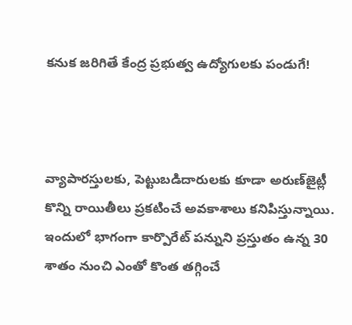కనుక జరిగితే కేంద్ర ప్రభుత్వ ఉద్యోగులకు పండుగే!



వ్యాపారస్తులకు, పెట్టుబడిదారులకు కూడా అరుణ్‌జైట్లీ కొన్ని రాయితీలు ప్రకటించే అవకాశాలు కనిపిస్తున్నాయి. ఇందులో భాగంగా కార్పొరేట్‌ పన్నుని ప్రస్తుతం ఉన్న 30 శాతం నుంచి ఎంతో కొంత తగ్గించే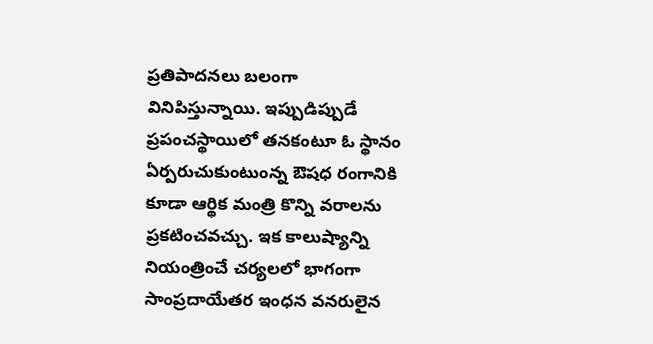ప్రతిపాదనలు బలంగా వినిపిస్తున్నాయి. ఇప్పుడిప్పుడే ప్రపంచస్థాయిలో తనకంటూ ఓ స్థానం ఏర్పరుచుకుంటుంన్న ఔషధ రంగానికి కూడా ఆర్థిక మంత్రి కొన్ని వరాలను ప్రకటించవచ్చు. ఇక కాలుష్యాన్ని నియంత్రించే చర్యలలో భాగంగా సాంప్రదాయేతర ఇంధన వనరులైన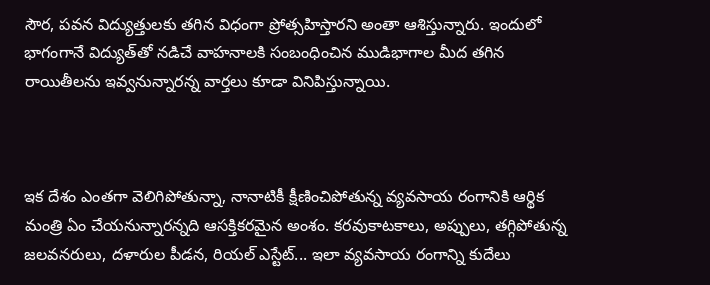సౌర, పవన విద్యుత్తులకు తగిన విధంగా ప్రోత్సహిస్తారని అంతా ఆశిస్తున్నారు. ఇందులో భాగంగానే విద్యుత్‌తో నడిచే వాహనాలకి సంబంధించిన ముడిభాగాల మీద తగిన రాయితీలను ఇవ్వనున్నారన్న వార్తలు కూడా వినిపిస్తున్నాయి.



ఇక దేశం ఎంతగా వెలిగిపోతున్నా, నానాటికీ క్షీణించిపోతున్న వ్యవసాయ రంగానికి ఆర్థిక మంత్రి ఏం చేయనున్నారన్నది ఆసక్తికరమైన అంశం. కరవుకాటకాలు, అప్పులు, తగ్గిపోతున్న జలవనరులు, దళారుల పీడన, రియల్‌ ఎస్టేట్... ఇలా వ్యవసాయ రంగాన్ని కుదేలు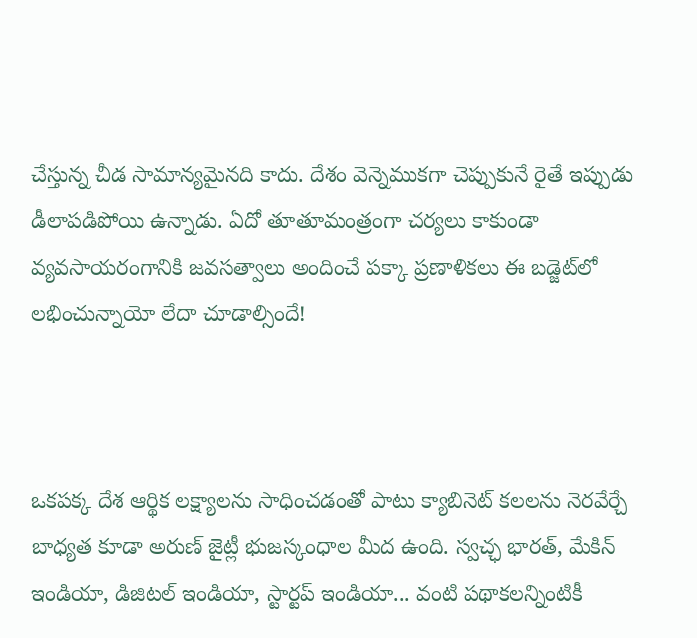చేస్తున్న చీడ సామాన్యమైనది కాదు. దేశం వెన్నెముకగా చెప్పుకునే రైతే ఇప్పుడు డీలాపడిపోయి ఉన్నాడు. ఏదో తూతూమంత్రంగా చర్యలు కాకుండా వ్యవసాయరంగానికి జవసత్వాలు అందించే పక్కా ప్రణాళికలు ఈ బడ్జెట్‌లో లభించున్నాయో లేదా చూడాల్సిందే!



ఒకపక్క దేశ ఆర్థిక లక్ష్యాలను సాధించడంతో పాటు క్యాబినెట్ కలలను నెరవేర్చే బాధ్యత కూడా అరుణ్ జైట్లీ భుజస్కంధాల మీద ఉంది. స్వచ్ఛ భారత్‌, మేకిన్‌ ఇండియా, డిజిటల్‌ ఇండియా, స్టార్టప్‌ ఇండియా... వంటి పథాకలన్నింటికీ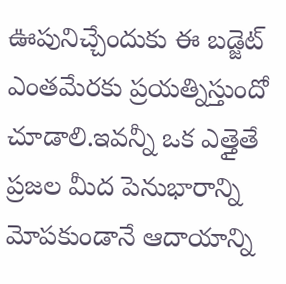ఊపునిచ్చేందుకు ఈ బడ్జెట్ ఎంతమేరకు ప్రయత్నిస్తుందో చూడాలి.ఇవన్నీ ఒక ఎత్తైతే ప్రజల మీద పెనుభారాన్ని మోపకుండానే ఆదాయాన్ని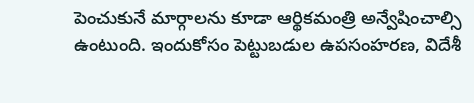పెంచుకునే మార్గాలను కూడా ఆర్థికమంత్రి అన్వేషించాల్సి ఉంటుంది. ఇందుకోసం పెట్టుబడుల ఉపసంహరణ, విదేశీ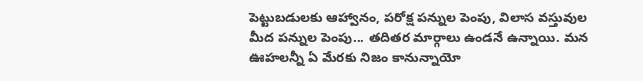పెట్టుబడులకు ఆహ్వానం, పరోక్ష పన్నుల పెంపు, విలాస వస్తువుల మీద పన్నుల పెంపు... తదితర మార్గాలు ఉండనే ఉన్నాయి. మన ఊహలన్నీ ఏ మేరకు నిజం కానున్నాయో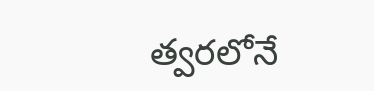త్వరలోనే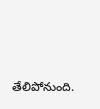తేలిపోనుంది.